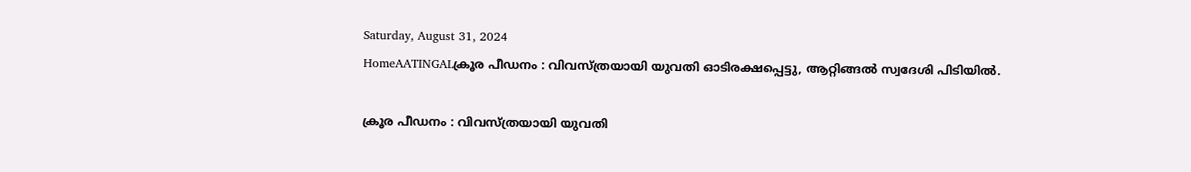Saturday, August 31, 2024
HomeAATINGALക്രൂര പീഡനം : വിവസ്ത്രയായി യുവതി ഓടിരക്ഷപ്പെട്ടു, ആറ്റിങ്ങൽ സ്വദേശി പിടിയിൽ.

ക്രൂര പീഡനം : വിവസ്ത്രയായി യുവതി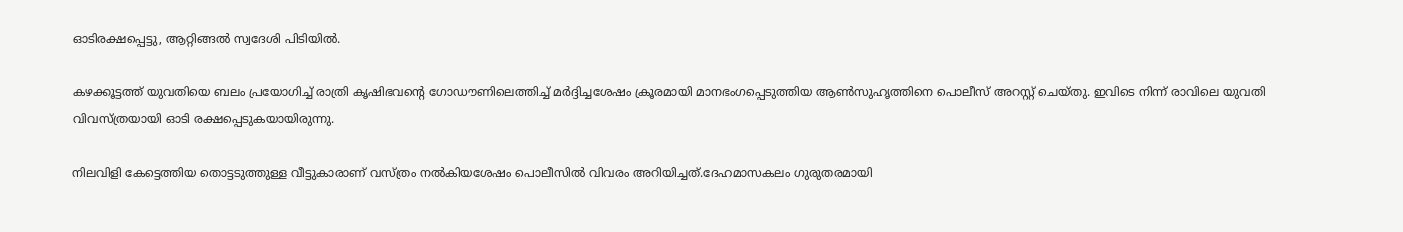ഓടിരക്ഷപ്പെട്ടു, ആറ്റിങ്ങൽ സ്വദേശി പിടിയിൽ.

കഴക്കൂട്ടത്ത് യുവതിയെ ബലം പ്രയോഗിച്ച് രാത്രി കൃഷിഭവന്റെ ഗോഡൗണിലെത്തിച്ച് മർദ്ദിച്ചശേഷം ക്രൂരമായി മാനഭംഗപ്പെടുത്തിയ ആൺസുഹൃത്തിനെ പൊലീസ് അറസ്റ്റ് ചെയ്തു. ഇവിടെ നിന്ന് രാവിലെ യുവതി വിവസ്ത്രയായി ഓടി രക്ഷപ്പെടുകയായിരുന്നു.

നിലവിളി കേട്ടെത്തിയ തൊട്ടടുത്തുള്ള വീട്ടുകാരാണ് വസ്ത്രം നൽകിയശേഷം പൊലീസിൽ വിവരം അറിയിച്ചത്.ദേഹമാസകലം ഗുരുതരമായി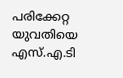പരിക്കേറ്റ യുവതിയെ എസ്.എ.ടി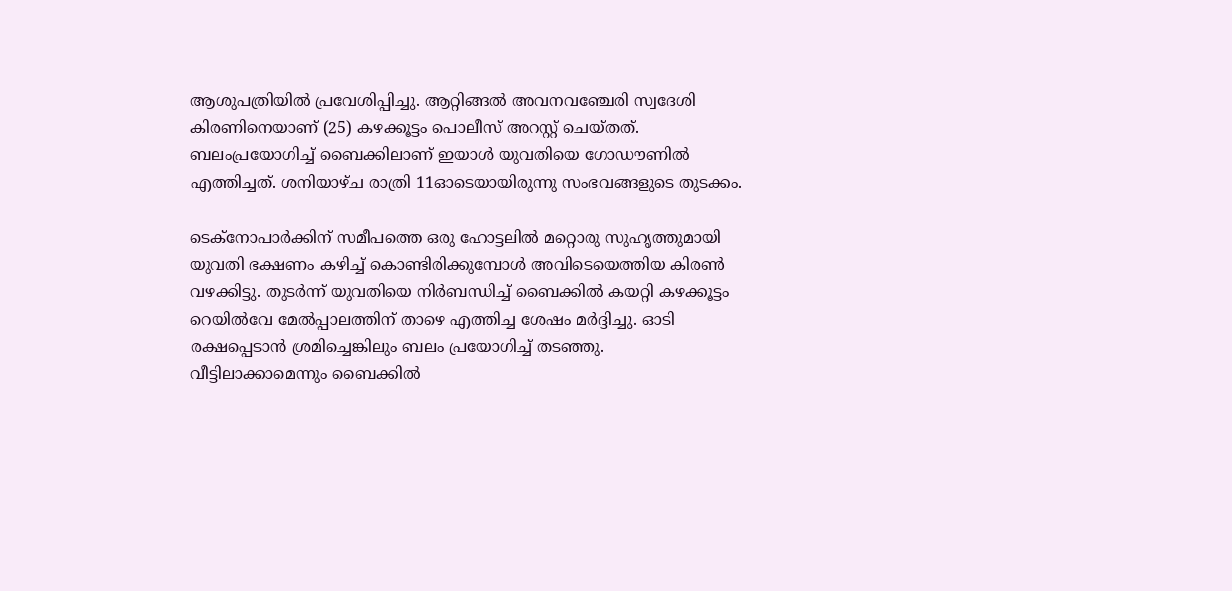ആശുപത്രിയിൽ പ്രവേശിപ്പിച്ചു. ആറ്റിങ്ങൽ അവനവഞ്ചേരി സ്വദേശി കിരണിനെയാണ് (25) കഴക്കൂട്ടം പൊലീസ് അറസ്റ്റ് ചെയ്തത്. ബലംപ്രയോഗിച്ച് ബൈക്കിലാണ് ഇയാൾ യുവതിയെ ഗോഡൗണിൽ എത്തിച്ചത്. ശനിയാഴ്ച രാത്രി 11ഓടെയായിരുന്നു സംഭവങ്ങളുടെ തുടക്കം.

ടെക്‌നോപാർക്കിന് സമീപത്തെ ഒരു ഹോട്ടലിൽ മറ്റൊരു സുഹൃത്തുമായി യുവതി ഭക്ഷണം കഴിച്ച് കൊണ്ടിരിക്കുമ്പോൾ അവിടെയെത്തിയ കിരൺ വഴക്കിട്ടു. തുടർന്ന് യുവതിയെ നിർബന്ധിച്ച് ബൈക്കിൽ കയറ്റി കഴക്കൂട്ടം റെയിൽവേ മേൽപ്പാലത്തിന് താഴെ എത്തിച്ച ശേഷം മർദ്ദിച്ചു. ഓടി രക്ഷപ്പെടാൻ ശ്രമിച്ചെങ്കിലും ബലം പ്രയോഗിച്ച് തടഞ്ഞു. വീട്ടിലാക്കാമെന്നും ബൈക്കിൽ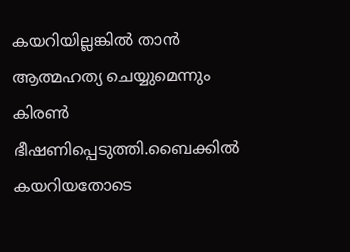കയറിയില്ലങ്കിൽ താൻ ആത്മഹത്യ ചെയ്യുമെന്നും കിരൺ ഭീഷണിപ്പെടുത്തി.ബൈക്കിൽ കയറിയതോടെ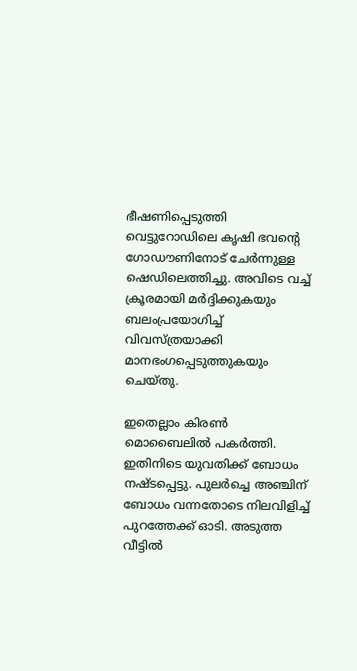ഭീഷണിപ്പെടുത്തി വെട്ടുറോഡിലെ കൃഷി ഭവന്റെ ഗോഡൗണിനോട് ചേർന്നുള്ള ഷെഡിലെത്തിച്ചു. അവിടെ വച്ച് ക്രൂരമായി മർദ്ദിക്കുകയും ബലംപ്രയോഗിച്ച് വിവസ്ത്രയാക്കി മാനഭംഗപ്പെടുത്തുകയും ചെയ്തു.

ഇതെല്ലാം കിരൺ മൊബൈലിൽ പകർത്തി. ഇതിനിടെ യുവതിക്ക് ബോധം നഷ്ടപ്പെട്ടു. പുലർച്ചെ അഞ്ചിന് ബോധം വന്നതോടെ നിലവിളിച്ച് പുറത്തേക്ക് ഓടി. അടുത്ത വീട്ടിൽ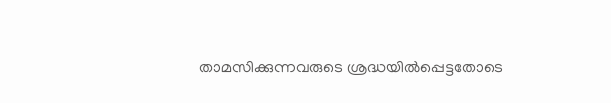താമസിക്കുന്നവരുടെ ശ്രദ്ധയിൽപ്പെട്ടതോടെ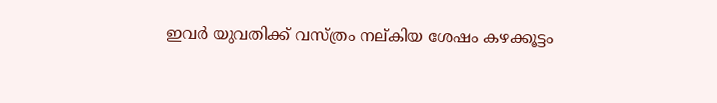ഇവർ യുവതിക്ക് വസ്ത്രം നല്കിയ ശേഷം കഴക്കൂട്ടം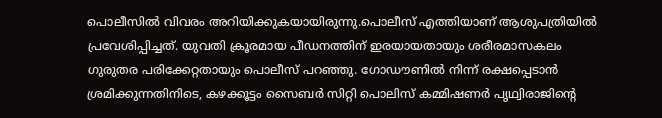പൊലീസിൽ വിവരം അറിയിക്കുകയായിരുന്നു.പൊലീസ് എത്തിയാണ് ആശുപത്രിയിൽ പ്രവേശിപ്പിച്ചത്. യുവതി ക്രൂരമായ പീഡനത്തിന് ഇരയായതായും ശരീരമാസകലം ഗുരുതര പരിക്കേറ്റതായും പൊലീസ് പറഞ്ഞു. ഗോഡൗണിൽ നിന്ന് രക്ഷപ്പെടാൻ ശ്രമിക്കുന്നതിനിടെ, കഴക്കൂട്ടം സൈബർ സിറ്റി പൊലിസ് കമ്മിഷണർ പൃഥ്വിരാജിന്റെ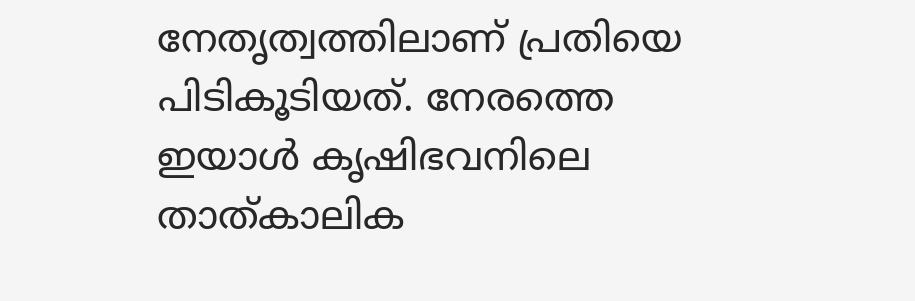നേതൃത്വത്തിലാണ് പ്രതിയെ പിടികൂടിയത്. നേരത്തെ ഇയാൾ കൃഷിഭവനിലെ താത്കാലിക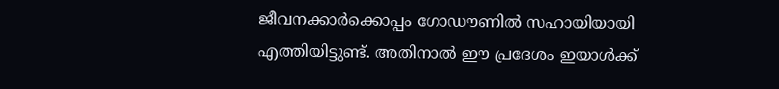ജീവനക്കാർക്കൊപ്പം ഗോഡൗണിൽ സഹായിയായി എത്തിയിട്ടുണ്ട്. അതിനാൽ ഈ പ്രദേശം ഇയാൾക്ക്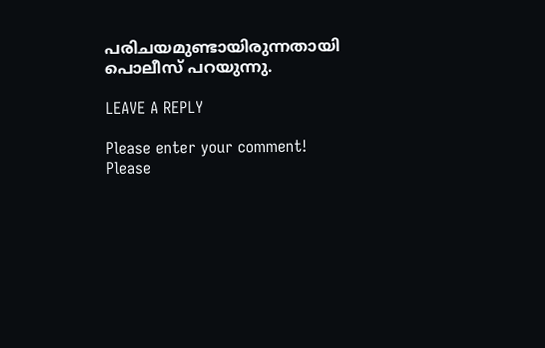പരിചയമുണ്ടായിരുന്നതായി പൊലീസ് പറയുന്നു.

LEAVE A REPLY

Please enter your comment!
Please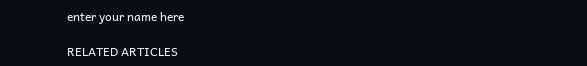enter your name here

RELATED ARTICLES